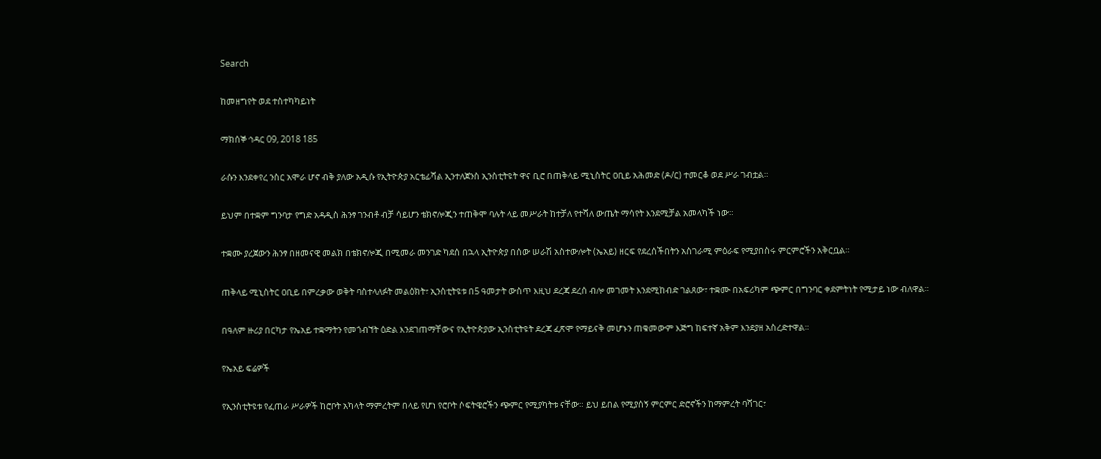Search

ከመዘግየት ወደ ተስተካካይነት

ማክሰኞ ኅዳር 09, 2018 185

ራሱን እንደቀየረ ንስር አሞራ ሆኖ ብቅ ያለው አዲሱ የኢትዮጵያ አርቴፊሻል ኢንተለጀንስ ኢንስቲትዩት ዋና ቢሮ በጠቅላይ ሚኒስትር ዐቢይ አሕመድ (ዶ/ር) ተመርቆ ወደ ሥራ ገብቷል።

ይህም በተቋም ግንባታ የግድ አዳዲስ ሕንፃ ገንብቶ ብቻ ሳይሆን ቴክኖሎጂን ተጠቅሞ ባሉት ላይ መሥራት ከተቻለ የተሻለ ውጤት ማሳየት እንደሚቻል አመላካች ነው።

ተቋሙ ያረጀውን ሕንፃ በዘመናዊ መልክ በቴክኖሎጂ በሚመራ መንገድ ካደሰ በኋላ ኢትዮጵያ በሰው ሠራሽ አስተውሎት (ኤአይ) ዘርፍ የደረሰችበትን አስገራሚ ምዕራፍ የሚያበስሩ ምርምሮችን አቅርቧል።

ጠቅላይ ሚኒስትር ዐቢይ በምረቃው ወቅት ባስተላለፉት መልዕክት፣ ኢንስቲትዩቱ በ5 ዓመታት ውስጥ እዚህ ደረጃ ደረሰ ብሎ መገመት እንደሚከብድ ገልጸው፣ ተቋሙ በአፍሪካም ጭምር በግንባር ቀደምትነት የሚታይ ነው ብለዋል።

በዓለም ዙሪያ በርካታ የኤአይ ተቋማትን የመጎብኘት ዕድል እንደገጠማቸውና የኢትዮጵያው ኢንስቲትዩት ደረጃ ፈጽሞ የማይናቅ መሆኑን ጠቁመውም እጅግ ከፍተኛ አቅም እንደያዘ አስረድተዋል።

የኤአይ ፍሬዎች

የኢንስቲትዩቱ የፈጠራ ሥራዎች ከሮቦት አካላት ማምረትም በላይ የሆነ የሮቦት ሶፍትዌሮችን ጭምር የሚያካትቱ ናቸው። ይህ ይበል የሚያሰኝ ምርምር ድሮኖችን ከማምረት ባሻገር፣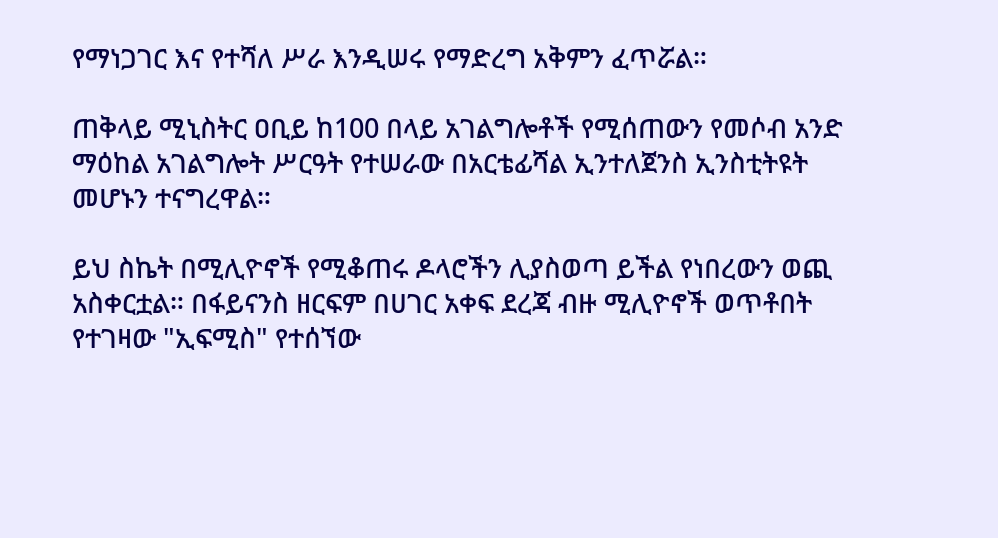የማነጋገር እና የተሻለ ሥራ እንዲሠሩ የማድረግ አቅምን ፈጥሯል።

ጠቅላይ ሚኒስትር ዐቢይ ከ100 በላይ አገልግሎቶች የሚሰጠውን የመሶብ አንድ ማዕከል አገልግሎት ሥርዓት የተሠራው በአርቴፊሻል ኢንተለጀንስ ኢንስቲትዩት መሆኑን ተናግረዋል።

ይህ ስኬት በሚሊዮኖች የሚቆጠሩ ዶላሮችን ሊያስወጣ ይችል የነበረውን ወጪ አስቀርቷል። በፋይናንስ ዘርፍም በሀገር አቀፍ ደረጃ ብዙ ሚሊዮኖች ወጥቶበት የተገዛው "ኢፍሚስ" የተሰኘው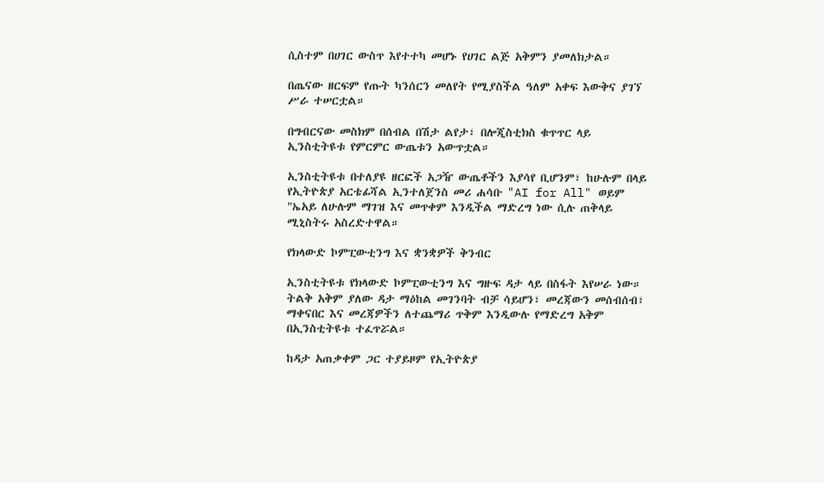ሲስተም በሀገር ውስጥ እየተተካ መሆኑ የሀገር ልጅ አቅምን ያመለክታል።

በጤናው ዘርፍም የጡት ካንሰርን መለየት የሚያስችል ዓለም አቀፍ እውቅና ያገኘ ሥራ ተሠርቷል።

በግብርናው መስክም በሰብል በሽታ ልየታ፣ በሎጂስቲክስ ቁጥጥር ላይ ኢንስቲትዩቱ የምርምር ውጤቱን አውጥቷል።

ኢንስቲትዩቱ በተለያዩ ዘርፎች አጋዥ ውጤቶችን እያሳየ ቢሆንም፣ ከሁሉም በላይ የኢትዮጵያ አርቴፊሻል ኢንተለጀንስ መሪ ሐሳቡ "AI for All" ወይም "ኤአይ ለሁሉም ማገዝ እና መጥቀም እንዲችል ማድረግ ነው ሲሉ ጠቅላይ ሚኒስትሩ አስረድተዋል።

የክላውድ ኮምፒውቲንግ እና ቋንቋዎች ቅንብር

ኢንስቲትዩቱ የክላውድ ኮምፒውቲንግ እና ግዙፍ ዳታ ላይ በስፋት እየሠራ ነው። ትልቅ አቅም ያለው ዳታ ማዕከል መገንባት ብቻ ሳይሆን፣ መረጃውን መሰብሰብ፣ ማቀናበር እና መረጃዎችን ለተጨማሪ ጥቅም እንዲውሉ የማድረግ አቅም በኢንስቲትዩቱ ተፈጥሯል።

ከዳታ አጠቃቀም ጋር ተያይዞም የኢትዮጵያ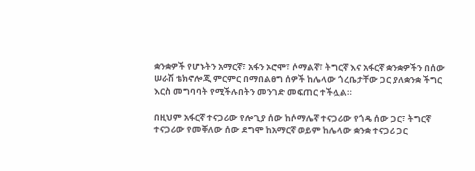ቋንቋዎች የሆኑትን አማርኛ፣ አፋን ኦሮሞ፣ ሶማልኛ፣ ትግርኛ እና አፋርኛ ቋንቋዎችን በሰው ሠራሽ ቴክኖሎጂ ምርምር በማበልፀግ ሰዎች ከሌላው ጎረቤታቸው ጋር ያለቋንቋ ችግር እርስ መግባባት የሚችሉበትን መንገድ መፍጠር ተችሏል።

በዚህም አፋርኛ ተናጋሪው የሎጊያ ሰው ከሶማሌኛ ተናጋሪው የጎዴ ሰው ጋር፣ ትግርኛ ተናጋሪው የመቐለው ሰው ደግሞ ከአማርኛ ወይም ከሌላው ቋንቋ ተናጋሪ ጋር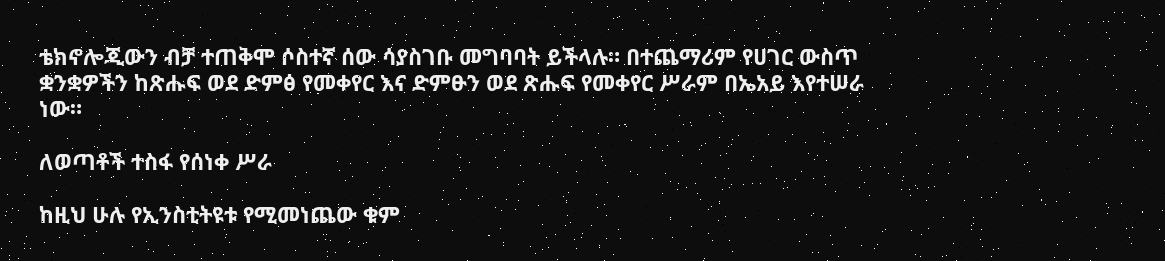ቴክኖሎጂውን ብቻ ተጠቅሞ ሶስተኛ ሰው ሳያስገቡ መግባባት ይችላሉ። በተጨማሪም የሀገር ውስጥ ቋንቋዎችን ከጽሑፍ ወደ ድምፅ የመቀየር እና ድምፁን ወደ ጽሑፍ የመቀየር ሥራም በኤአይ እየተሠራ ነው።

ለወጣቶች ተስፋ የሰነቀ ሥራ

ከዚህ ሁሉ የኢንስቲትዩቱ የሚመነጨው ቁም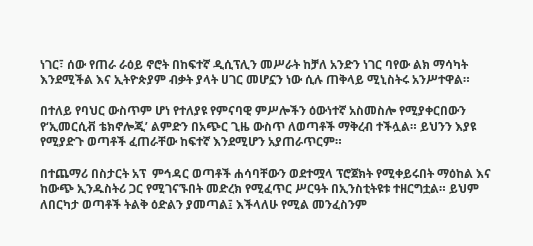ነገር፣ ሰው የጠራ ራዕይ ኖሮት በከፍተኛ ዲሲፕሊን መሥራት ከቻለ አንድን ነገር ባየው ልክ ማሳካት እንደሚችል እና ኢትዮጵያም ብቃት ያላት ሀገር መሆኗን ነው ሲሉ ጠቅላይ ሚኒስትሩ አንሥተዋል።

በተለይ የባህር ውስጥም ሆነ የተለያዩ የምናባዊ ምሥሎችን ዕውነተኛ አስመስሎ የሚያቀርበውን የ‘ኢመርሲቭ ቴክኖሎጂ’ ልምድን በአጭር ጊዜ ውስጥ ለወጣቶች ማቅረብ ተችሏል። ይህንን እያዩ የሚያድጉ ወጣቶች ፈጠራቸው ከፍተኛ እንደሚሆን አያጠራጥርም።

በተጨማሪ በስታርት አፕ  ምኅዳር ወጣቶች ሐሳባቸውን ወደተሟላ ፕሮጀክት የሚቀይሩበት ማዕከል እና ከውጭ ኢንዱስትሪ ጋር የሚገናኙበት መድረክ የሚፈጥር ሥርዓት በኢንስቲትዩቱ ተዘርግቷል። ይህም ለበርካታ ወጣቶች ትልቅ ዕድልን ያመጣል፤ እችላለሁ የሚል መንፈስንም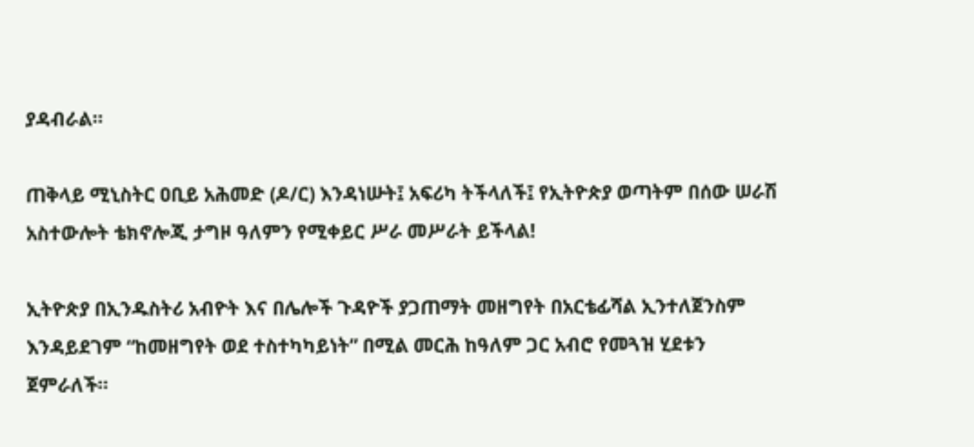ያዳብራል።

ጠቅላይ ሚኒስትር ዐቢይ አሕመድ (ዶ/ር) እንዳነሡት፤ አፍሪካ ትችላለች፤ የኢትዮጵያ ወጣትም በሰው ሠራሽ አስተውሎት ቴክኖሎጂ ታግዞ ዓለምን የሚቀይር ሥራ መሥራት ይችላል!

ኢትዮጵያ በኢንዱስትሪ አብዮት እና በሌሎች ጉዳዮች ያጋጠማት መዘግየት በአርቴፊሻል ኢንተለጀንስም እንዳይደገም “ከመዘግየት ወደ ተስተካካይነት” በሚል መርሕ ከዓለም ጋር አብሮ የመጓዝ ሂደቱን ጀምራለች።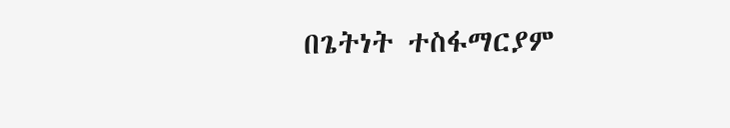በጌትነት ተስፋማርያም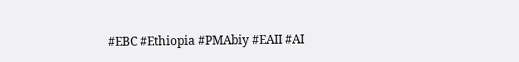#EBC #Ethiopia #PMAbiy #EAII #AI